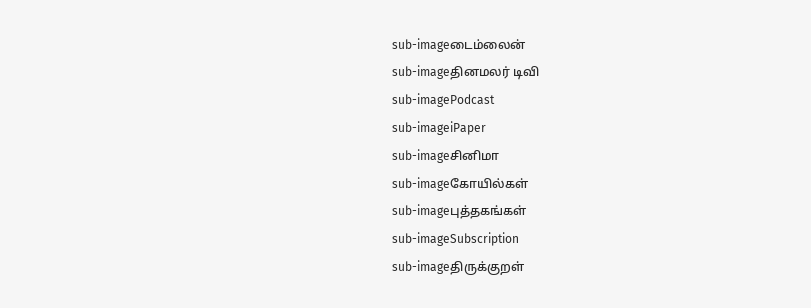sub-imageடைம்லைன்
sub-imageதினமலர் டிவி
sub-imagePodcast
sub-imageiPaper
sub-imageசினிமா
sub-imageகோயில்கள்
sub-imageபுத்தகங்கள்
sub-imageSubscription
sub-imageதிருக்குறள்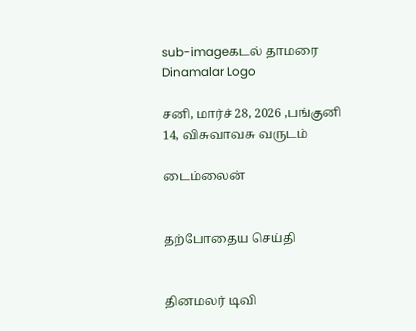sub-imageகடல் தாமரை
Dinamalar Logo

சனி, மார்ச் 28, 2026 ,பங்குனி 14, விசுவாவசு வருடம்

டைம்லைன்


தற்போதைய செய்தி


தினமலர் டிவி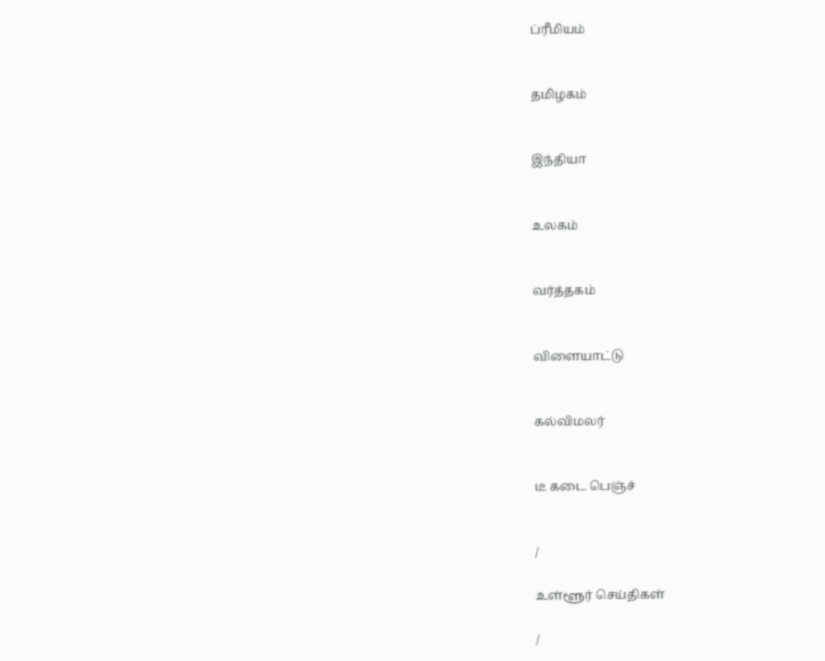ப்ரீமியம்


தமிழகம்


இந்தியா


உலகம்


வர்த்தகம்


விளையாட்டு


கல்விமலர்


டீ கடை பெஞ்ச்


/

உள்ளூர் செய்திகள்

/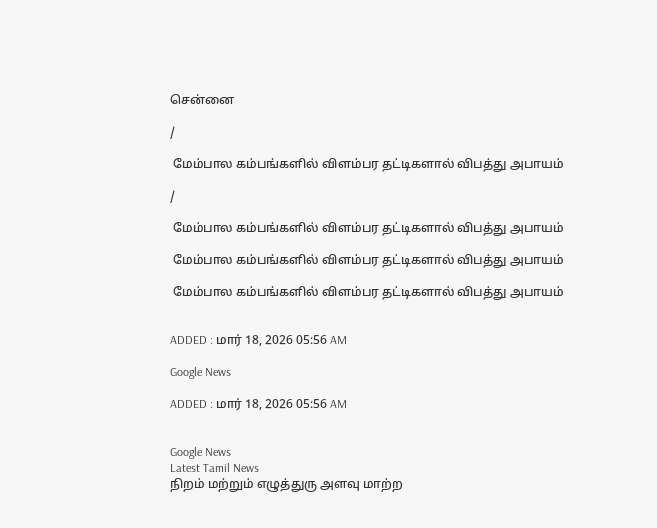சென்னை

/

 மேம்பால கம்பங்களில் விளம்பர தட்டிகளால் விபத்து அபாயம்

/

 மேம்பால கம்பங்களில் விளம்பர தட்டிகளால் விபத்து அபாயம்

 மேம்பால கம்பங்களில் விளம்பர தட்டிகளால் விபத்து அபாயம்

 மேம்பால கம்பங்களில் விளம்பர தட்டிகளால் விபத்து அபாயம்


ADDED : மார் 18, 2026 05:56 AM

Google News

ADDED : மார் 18, 2026 05:56 AM


Google News
Latest Tamil News
நிறம் மற்றும் எழுத்துரு அளவு மாற்ற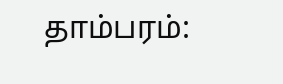தாம்பரம்: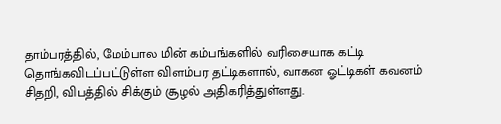தாம்பரத்தில், மேம்பால மின் கம்பங்களில் வரிசையாக கட்டி தொங்கவிடப்பட்டுள்ள விளம்பர தட்டிகளால், வாகன ஓட்டிகள் கவனம் சிதறி, விபத்தில் சிக்கும் சூழல் அதிகரித்துள்ளது.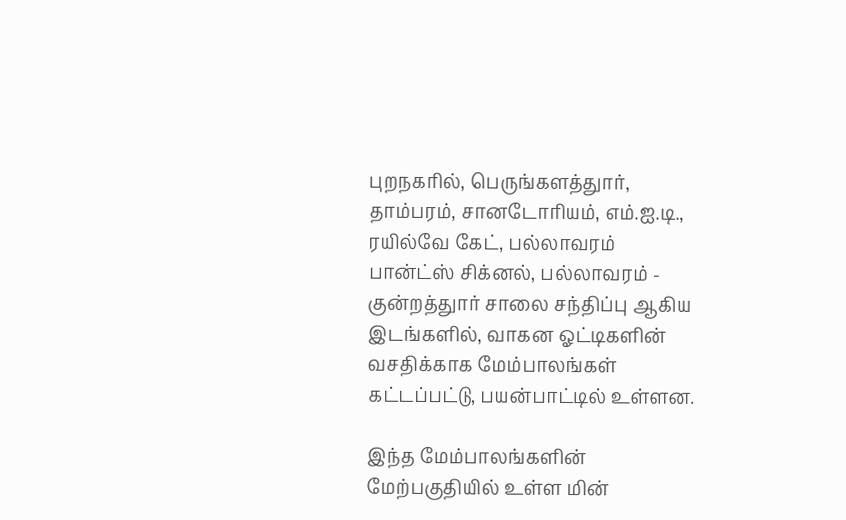புறநகரில், பெருங்களத்துார், தாம்பரம், சானடோரியம், எம்.ஐ.டி., ரயில்வே கேட், பல்லாவரம் பான்ட்ஸ் சிக்னல், பல்லாவரம் - குன்றத்துார் சாலை சந்திப்பு ஆகிய இடங்களில், வாகன ஓட்டிகளின் வசதிக்காக மேம்பாலங்கள் கட்டப்பட்டு, பயன்பாட்டில் உள்ளன.

இந்த மேம்பாலங்களின் மேற்பகுதியில் உள்ள மின்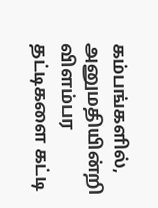கம்பங்களில், அனுமதியின்றி விளம்பர தட்டிகளை கட்டி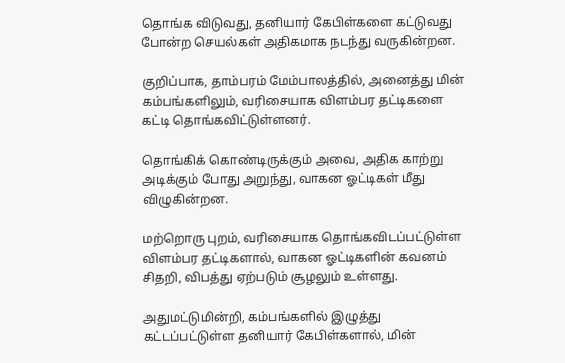தொங்க விடுவது, தனியார் கேபிள்களை கட்டுவது போன்ற செயல்கள் அதிகமாக நடந்து வருகின்றன.

குறிப்பாக, தாம்பரம் மேம்பாலத்தில், அனைத்து மின் கம்பங்களிலும், வரிசையாக விளம்பர தட்டிகளை கட்டி தொங்கவிட்டுள்ளனர்.

தொங்கிக் கொண்டிருக்கும் அவை, அதிக காற்று அடிக்கும் போது அறுந்து, வாகன ஓட்டிகள் மீது விழுகின்றன.

மற்றொரு புறம், வரிசையாக தொங்கவிடப்பட்டுள்ள விளம்பர தட்டிகளால், வாகன ஓட்டிகளின் கவனம் சிதறி, விபத்து ஏற்படும் சூழலும் உள்ளது.

அதுமட்டுமின்றி, கம்பங்களில் இழுத்து கட்டப்பட்டுள்ள தனியார் கேபிள்களால், மின்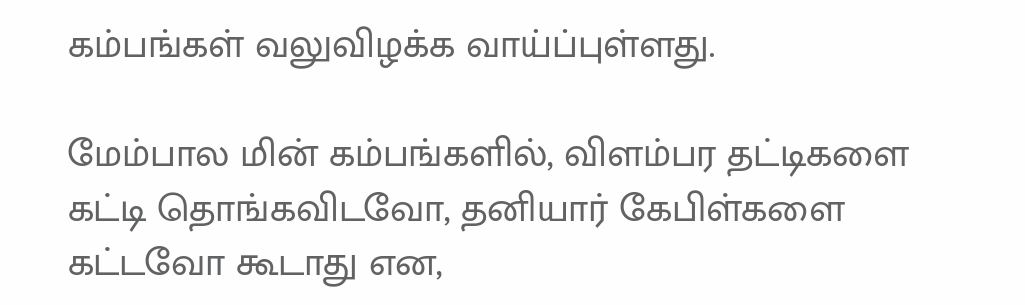கம்பங்கள் வலுவிழக்க வாய்ப்புள்ளது.

மேம்பால மின் கம்பங்களில், விளம்பர தட்டிகளை கட்டி தொங்கவிடவோ, தனியார் கேபிள்களை கட்டவோ கூடாது என,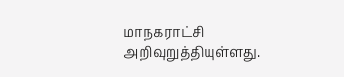மாநகராட்சி அறிவுறுத்தியுள்ளது.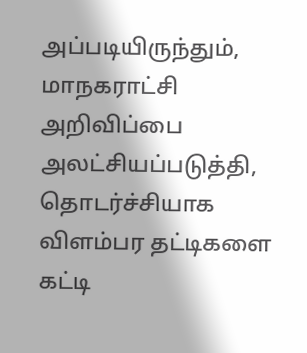அப்படியிருந்தும், மாநகராட்சி அறிவிப்பை அலட்சியப்படுத்தி, தொடர்ச்சியாக விளம்பர தட்டிகளை கட்டி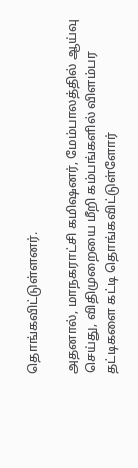தொங்கவிட்டுள்ளனர்.

அதனால், மாநகராட்சி கமிஷனர், மேம்பாலத்தில் ஆய்வு செய்து, விதிமுறையை மீறி கம்பங்களில் விளம்பர தட்டிகளை கட்டி தொங்கவிட்டுள்ளோர்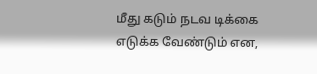மீது கடும் நடவ டிக்கை எடுக்க வேண்டும் என,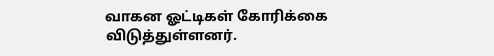வாகன ஓட்டிகள் கோரிக்கை விடுத்துள்ளனர்.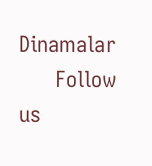Dinamalar
      Follow us